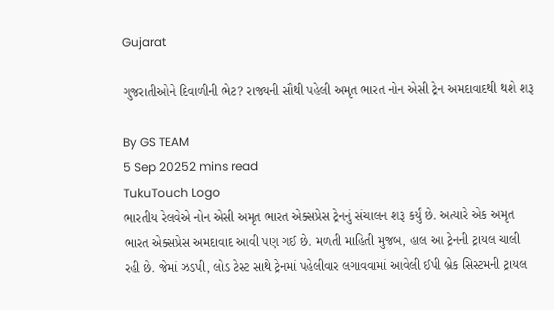Gujarat

ગુજરાતીઓને દિવાળીની ભેટ? રાજ્યની સૌથી પહેલી અમૃત ભારત નોન એસી ટ્રેન અમદાવાદથી થશે શરૂ

By GS TEAM
5 Sep 20252 mins read
TukuTouch Logo
ભારતીય રેલવેએ નોન એસી અમૃત ભારત એક્સપ્રેસ ટ્રેનનું સંચાલન શરૂ કર્યું છે. અત્યારે એક અમૃત ભારત એક્સપ્રેસ અમદાવાદ આવી પણ ગઈ છે. મળતી માહિતી મુજબ, હાલ આ ટ્રેનની ટ્રાયલ ચાલી રહી છે. જેમાં ઝડપી, લોડ ટેસ્ટ સાથે ટ્રેનમાં પહેલીવાર લગાવવામાં આવેલી ઈપી બ્રેક સિસ્ટમની ટ્રાયલ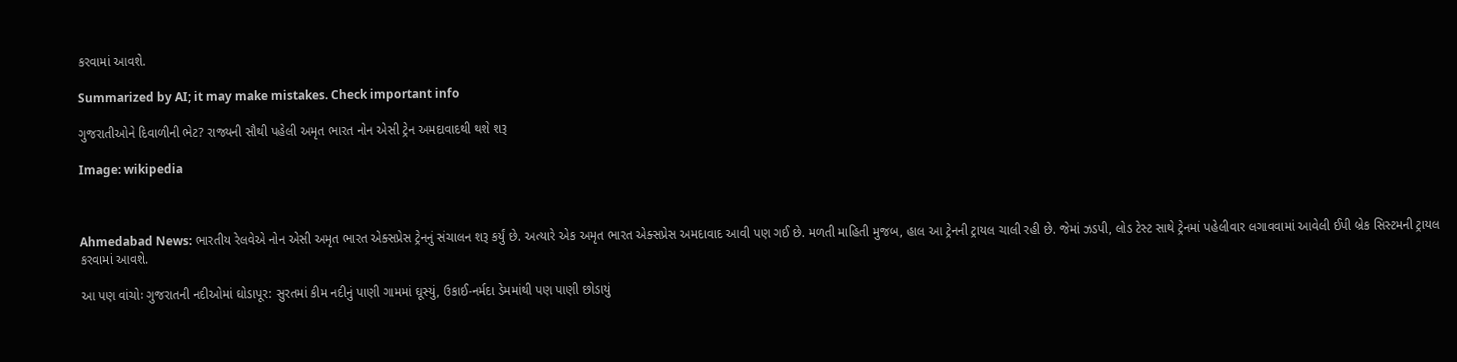કરવામાં આવશે.

Summarized by AI; it may make mistakes. Check important info

ગુજરાતીઓને દિવાળીની ભેટ? રાજ્યની સૌથી પહેલી અમૃત ભારત નોન એસી ટ્રેન અમદાવાદથી થશે શરૂ

Image: wikipedia



Ahmedabad News: ભારતીય રેલવેએ નોન એસી અમૃત ભારત એક્સપ્રેસ ટ્રેનનું સંચાલન શરૂ કર્યું છે. અત્યારે એક અમૃત ભારત એક્સપ્રેસ અમદાવાદ આવી પણ ગઈ છે. મળતી માહિતી મુજબ, હાલ આ ટ્રેનની ટ્રાયલ ચાલી રહી છે. જેમાં ઝડપી, લોડ ટેસ્ટ સાથે ટ્રેનમાં પહેલીવાર લગાવવામાં આવેલી ઈપી બ્રેક સિસ્ટમની ટ્રાયલ કરવામાં આવશે.

આ પણ વાંચોઃ ગુજરાતની નદીઓમાં ઘોડાપૂર: સુરતમાં કીમ નદીનું પાણી ગામમાં ઘૂસ્યું, ઉકાઈ-નર્મદા ડેમમાંથી પણ પાણી છોડાયું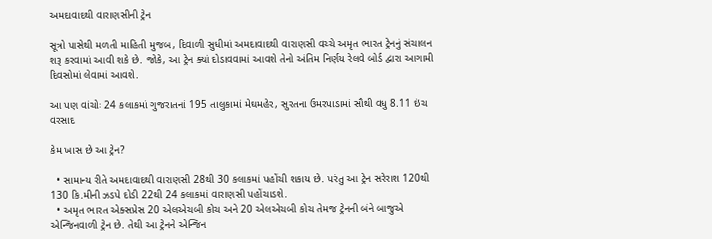અમદાવાદથી વારાણસીની ટ્રેન

સૂત્રો પાસેથી મળતી માહિતી મુજબ, દિવાળી સુધીમાં અમદાવાદથી વારાણસી વચ્ચે અમૃત ભારત ટ્રેનનું સંચાલન શરૂ કરવામાં આવી શકે છે. જોકે, આ ટ્રેન ક્યાં દોડાવવામાં આવશે તેનો અંતિમ નિર્ણય રેલવે બોર્ડ દ્વારા આગામી દિવસોમાં લેવામાં આવશે.

આ પણ વાંચોઃ 24 કલાકમાં ગુજરાતનાં 195 તાલુકામાં મેઘમહેર, સુરતના ઉમરપાડામાં સૌથી વધુ 8.11 ઇંચ વરસાદ

કેમ ખાસ છે આ ટ્રેન?

  • સામાન્ય રીતે અમદાવાદથી વારાણસી 28થી 30 કલાકમાં પહોંચી શકાય છે. પરંતુ આ ટ્રેન સરેરાશ 120થી 130 કિ.મીની ઝડપે દોડી 22થી 24 કલાકમાં વારાણસી પહોંચાડશે.
  • અમૃત ભારત એક્સપ્રેસ 20 એલએચબી કોચ અને 20 એલએચબી કોચ તેમજ ટ્રેનની બંને બાજુએ એન્જિનવાળી ટ્રેન છે. તેથી આ ટ્રેનને એન્જિન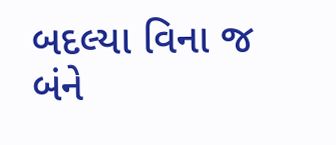બદલ્યા વિના જ બંને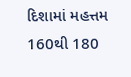દિશામાં મહત્તમ 160થી 180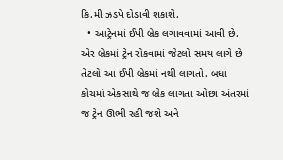કિ.મી ઝડપે દોડાવી શકાશે.
  • આટ્રેનમાં ઈપી બ્રેક લગાવવામાં આવી છે. એર બ્રેકમાં ટ્રેન રોકવામાં જેટલો સમય લાગે છે તેટલો આ ઈપી બ્રેકમાં નથી લાગતો. બધા કોચમાં એકસાથે જ બ્રેક લાગતા ઓછા અંતરમાં જ ટ્રેન ઊભી રહી જશે અને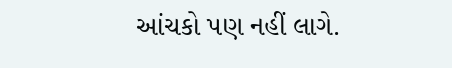આંચકો પણ નહીં લાગે.